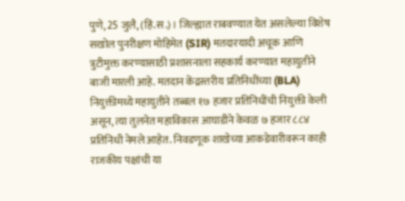पुणे, 25 जुलै, (हिं.स.)। जिल्ह्यात राबवण्यात येत असलेल्या विशेष सखोल पुनरीक्षण मोहिमेत (SIR) मतदारयादी अचूक आणि त्रुटीमुक्त करण्यासाठी प्रशासनाला सहकार्य करण्यात महायुतीने बाजी मारली आहे. मतदान केंद्रस्तरीय प्रतिनिधींच्या (BLA) नियुक्तीमध्ये महायुतीने तब्बल १७ हजार प्रतिनिधींची नियुक्ती केली असून, त्या तुलनेत महाविकास आघाडीने केवळ ७ हजार ८८४ प्रतिनिधी नेमले आहेत. निवडणूक शाखेच्या आकडेवारीवरून काही राजकीय पक्षांची या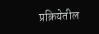प्रक्रियेतील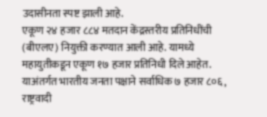उदासीनता स्पष्ट झाली आहे.
एकूण २४ हजार ८८४ मतदान केंद्रस्तरीय प्रतिनिधींची (बीएलए) नियुक्ती करण्यात आली आहे. यामध्ये महायुतीकडून एकूण १७ हजार प्रतिनिधी दिले आहेत. याअंतर्गत भारतीय जनता पक्षाने सर्वाधिक ७ हजार ८०६, राष्ट्रवादी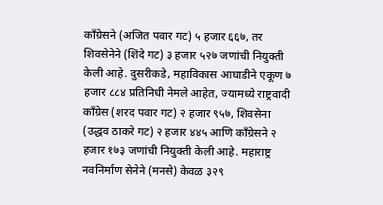काँग्रेसने (अजित पवार गट) ५ हजार ६६७, तर शिवसेनेने (शिंदे गट) ३ हजार ५२७ जणांची नियुक्ती केली आहे. दुसरीकडे, महाविकास आघाडीने एकूण ७ हजार ८८४ प्रतिनिधी नेमले आहेत, ज्यामध्ये राष्ट्रवादी काँग्रेस (शरद पवार गट) २ हजार ९५७, शिवसेना (उद्धव ठाकरे गट) २ हजार ४४५ आणि काँग्रेसने २ हजार १७३ जणांची नियुक्ती केली आहे. महाराष्ट्र नवनिर्माण सेनेने (मनसे) केवळ ३२९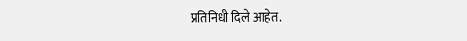प्रतिनिधी दिले आहेत.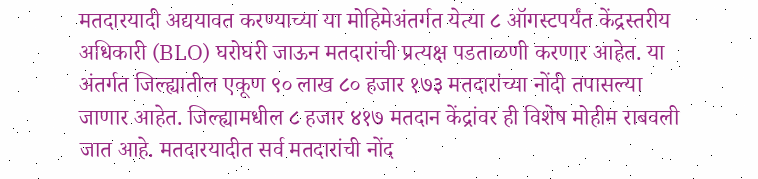मतदारयादी अद्ययावत करण्याच्या या मोहिमेअंतर्गत येत्या ८ ऑगस्टपर्यंत केंद्रस्तरीय अधिकारी (BLO) घरोघरी जाऊन मतदारांची प्रत्यक्ष पडताळणी करणार आहेत. या अंतर्गत जिल्ह्यातील एकूण ९० लाख ८० हजार १७३ मतदारांच्या नोंदी तपासल्या जाणार आहेत. जिल्ह्यामधील ८ हजार ४१७ मतदान केंद्रांवर ही विशेष मोहीम राबवली जात आहे. मतदारयादीत सर्व मतदारांची नोंद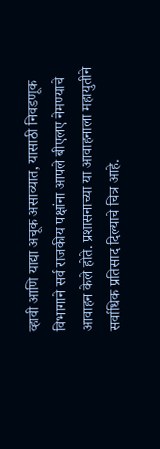व्हावी आणि याद्या अचूक असाव्यात, यासाठी निवडणूक विभागाने सर्व राजकीय पक्षांना आपले बीएलए नेमण्याचे आवाहन केले होते. प्रशासनाच्या या आवाहनाला महायुतीने सर्वाधिक प्रतिसाद दिल्याचे चित्र आहे.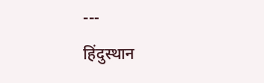---
हिंदुस्थान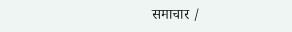समाचार /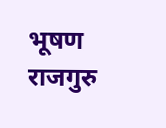भूषण राजगुरु